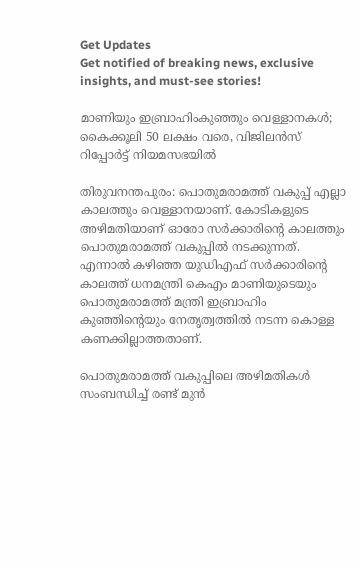Get Updates
Get notified of breaking news, exclusive insights, and must-see stories!

മാണിയും ഇബ്രാഹിംകുഞ്ഞും വെള്ളാനകള്‍; കൈക്കൂലി 50 ലക്ഷം വരെ, വിജിലന്‍സ് റിപ്പോര്‍ട്ട് നിയമസഭയില്‍

തിരുവനന്തപുരം: പൊതുമരാമത്ത് വകുപ്പ് എല്ലാ കാലത്തും വെള്ളാനയാണ്. കോടികളുടെ അഴിമതിയാണ് ഓരോ സര്‍ക്കാരിന്റെ കാലത്തും പൊതുമരാമത്ത് വകുപ്പില്‍ നടക്കുന്നത്. എന്നാല്‍ കഴിഞ്ഞ യുഡിഎഫ് സര്‍ക്കാരിന്റെ കാലത്ത് ധനമന്ത്രി കെഎം മാണിയുടെയും പൊതുമരാമത്ത്‌ മന്ത്രി ഇബ്രാഹിം കുഞ്ഞിന്റെയും നേതൃത്വത്തില്‍ നടന്ന കൊള്ള കണക്കില്ലാത്തതാണ്.

പൊതുമരാമത്ത് വകുപ്പിലെ അഴിമതികള്‍ സംബന്ധിച്ച് രണ്ട് മുന്‍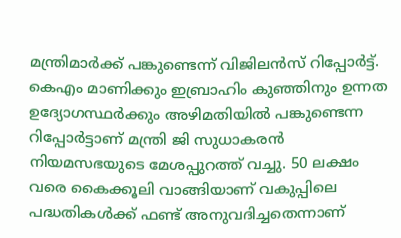മന്ത്രിമാര്‍ക്ക് പങ്കുണ്ടെന്ന് വിജിലന്‍സ് റിപ്പോര്‍ട്ട്. കെഎം മാണിക്കും ഇബ്രാഹിം കുഞ്ഞിനും ഉന്നത ഉദ്യോഗസ്ഥര്‍ക്കും അഴിമതിയില്‍ പങ്കുണ്ടെന്ന റിപ്പോര്‍ട്ടാണ് മന്ത്രി ജി സുധാകരന്‍ നിയമസഭയുടെ മേശപ്പുറത്ത് വച്ചു. 50 ലക്ഷം വരെ കൈക്കൂലി വാങ്ങിയാണ് വകുപ്പിലെ പദ്ധതികള്‍ക്ക് ഫണ്ട് അനുവദിച്ചതെന്നാണ്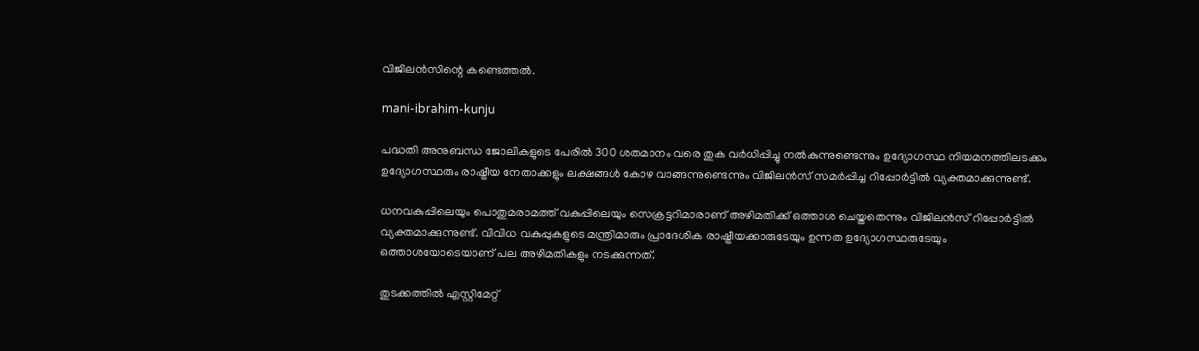വിജിലന്‍സിന്റെ കണ്ടെത്തല്‍.

mani-ibrahim-kunju

പദ്ധതി അനുബന്ധ ജോലികളുടെ പേരില്‍ 300 ശതമാനം വരെ തുക വര്‍ധിപ്പിച്ചു നല്‍കുന്നുണ്ടെന്നും ഉദ്യോഗസ്ഥ നിയമനത്തിലടക്കം ഉദ്യോഗസ്ഥരും രാഷ്ട്രീയ നേതാക്കളും ലക്ഷങ്ങള്‍ കോഴ വാങ്ങന്നുണ്ടെന്നും വിജിലന്‍സ് സമര്‍പ്പിച്ച റിപ്പോര്‍ട്ടില്‍ വ്യക്തമാക്കുന്നുണ്ട്.

ധനവകുപ്പിലെയും പൊതുമരാമത്ത് വകുപ്പിലെയും സെക്രട്ടറിമാരാണ് അഴിമതിക്ക് ഒത്താശ ചെയ്തതെന്നും വിജിലന്‍സ് റിപ്പോര്‍ട്ടില്‍ വ്യക്തമാക്കുന്നുണ്ട്. വിവിധ വകുപ്പുകളുടെ മന്ത്രിമാരും പ്രാദേശിക രാഷ്ട്രീയക്കാരുടേയും ഉന്നത ഉദ്യോഗസ്ഥരുടേയും ഒത്താശയോടെയാണ് പല അഴിമതികളും നടക്കുന്നത്.

തുടക്കത്തില്‍ എസ്റ്റിമേറ്റ്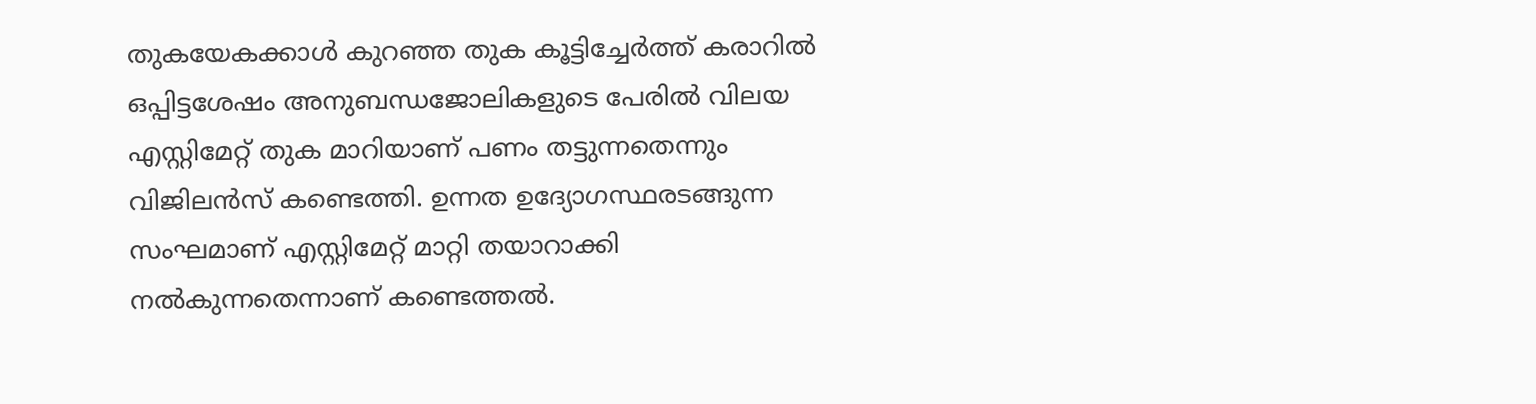തുകയേകക്കാള്‍ കുറഞ്ഞ തുക കൂട്ടിച്ചേര്‍ത്ത് കരാറില്‍ ഒപ്പിട്ടശേഷം അനുബന്ധജോലികളുടെ പേരില്‍ വിലയ എസ്റ്റിമേറ്റ് തുക മാറിയാണ് പണം തട്ടുന്നതെന്നും വിജിലന്‍സ് കണ്ടെത്തി. ഉന്നത ഉദ്യോഗസ്ഥരടങ്ങുന്ന സംഘമാണ് എസ്റ്റിമേറ്റ് മാറ്റി തയാറാക്കി നല്‍കുന്നതെന്നാണ് കണ്ടെത്തല്‍.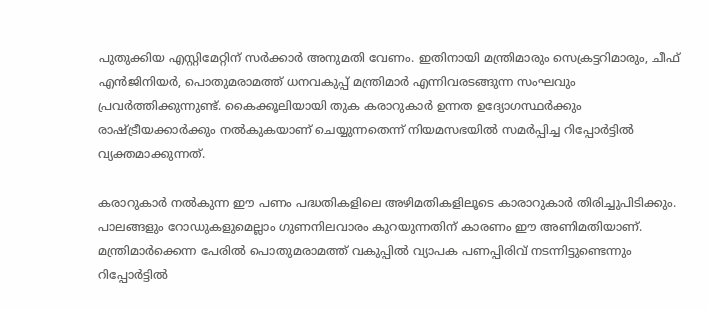പുതുക്കിയ എസ്റ്റിമേറ്റിന് സര്‍ക്കാര്‍ അനുമതി വേണം. ഇതിനായി മന്ത്രിമാരും സെക്രട്ടറിമാരും, ചീഫ് എന്‍ജിനിയര്‍, പൊതുമരാമത്ത് ധനവകുപ്പ് മന്ത്രിമാര്‍ എന്നിവരടങ്ങുന്ന സംഘവും പ്രവര്‍ത്തിക്കുന്നുണ്ട്. കൈക്കൂലിയായി തുക കരാറുകാര്‍ ഉന്നത ഉദ്യോഗസ്ഥര്‍ക്കും രാഷ്ട്രീയക്കാര്‍ക്കും നല്‍കുകയാണ് ചെയ്യുന്നതെന്ന് നിയമസഭയില്‍ സമര്‍പ്പിച്ച റിപ്പോര്‍ട്ടില്‍ വ്യക്തമാക്കുന്നത്.

കരാറുകാര്‍ നല്‍കുന്ന ഈ പണം പദ്ധതികളിലെ അഴിമതികളിലൂടെ കാരാറുകാര്‍ തിരിച്ചുപിടിക്കും. പാലങ്ങളും റോഡുകളുമെല്ലാം ഗുണനിലവാരം കുറയുന്നതിന് കാരണം ഈ അണിമതിയാണ്. മന്ത്രിമാര്‍ക്കെന്ന പേരില്‍ പൊതുമരാമത്ത് വകുപ്പില്‍ വ്യാപക പണപ്പിരിവ് നടന്നിട്ടുണ്ടെന്നും റിപ്പോര്‍ട്ടില്‍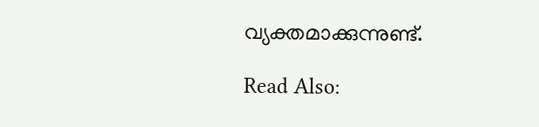വ്യക്തമാക്കുന്നുണ്ട്.

Read Also: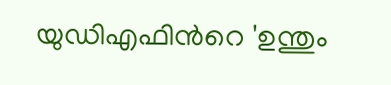യുഡിഎഫിന്‍റെ 'ഉന്തും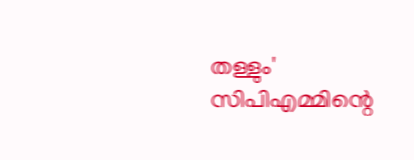തള്ളും' സിപിഎമ്മിന്റെ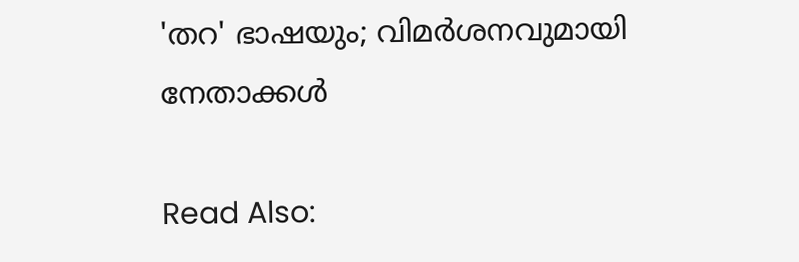'തറ' ഭാഷയും; വിമര്‍ശനവുമായി നേതാക്കള്‍

Read Also: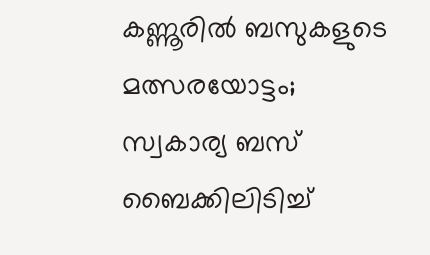കണ്ണൂരില്‍ ബസുകളുടെ മത്സരയോട്ടം; സ്വകാര്യ ബസ് ബൈക്കിലിടിച്ച്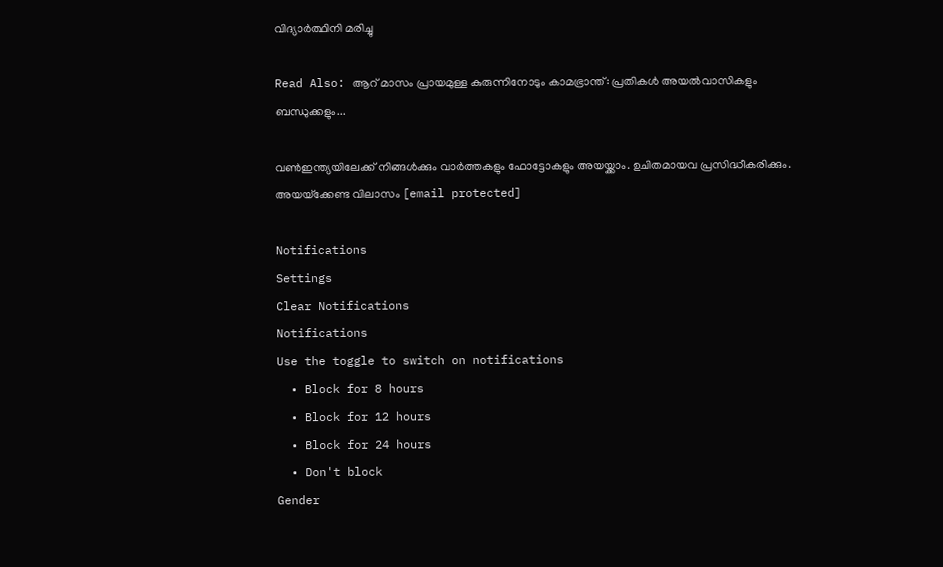വിദ്യാര്‍ത്ഥിനി മരിച്ചു

Read Also: ആറ് മാസം പ്രായമുള്ള കുരുന്നിനോടും കാമഭ്രാന്ത്: പ്രതികള്‍ അയല്‍വാസികളും ബന്ധുക്കളും...

വണ്‍ഇന്ത്യയിലേക്ക് നിങ്ങള്‍ക്കും വാര്‍ത്തകളും ഫോട്ടോകളും അയയ്ക്കാം. ഉചിതമായവ പ്രസിദ്ധീകരിക്കും. അയയ്‌ക്കേണ്ട വിലാസം [email protected]

Notifications
Settings
Clear Notifications
Notifications
Use the toggle to switch on notifications
  • Block for 8 hours
  • Block for 12 hours
  • Block for 24 hours
  • Don't block
Gender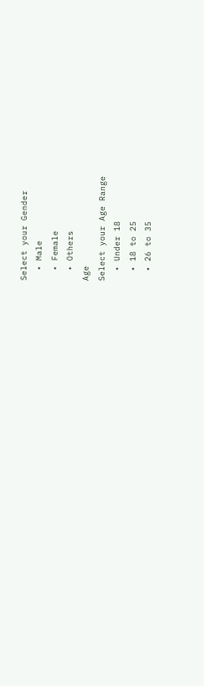Select your Gender
  • Male
  • Female
  • Others
Age
Select your Age Range
  • Under 18
  • 18 to 25
  • 26 to 35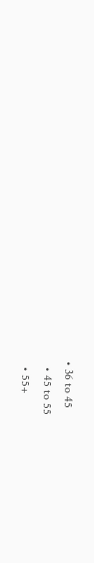• 36 to 45
  • 45 to 55
  • 55+